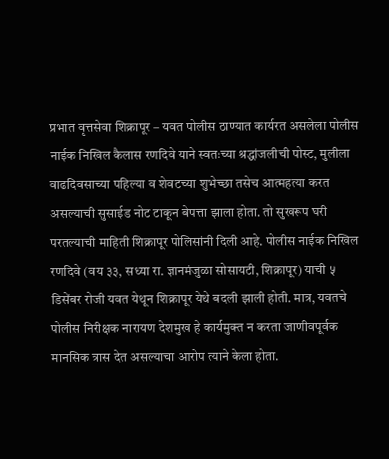प्रभात वृत्तसेवा शिक्रापूर – यवत पोलीस ठाण्यात कार्यरत असलेला पोलीस नाईक निखिल कैलास रणदिवे याने स्वतःच्या श्रद्धांजलीची पोस्ट, मुलीला वाढदिवसाच्या पहिल्या व शेवटच्या शुभेच्छा तसेच आत्महत्या करत असल्याची सुसाईड नोट टाकून बेपत्ता झाला होता. तो सुखरूप घरी परतल्याची माहिती शिक्रापूर पोलिसांनी दिली आहे. पोलीस नाईक निखिल रणदिवे (वय ३३, सध्या रा. ज्ञानमंजुळा सोसायटी, शिक्रापूर) याची ५ डिसेंबर रोजी यवत येथून शिक्रापूर येथे बदली झाली होती. मात्र, यवतचे पोलीस निरीक्षक नारायण देशमुख हे कार्यमुक्त न करता जाणीवपूर्वक मानसिक त्रास देत असल्याचा आरोप त्याने केला होता.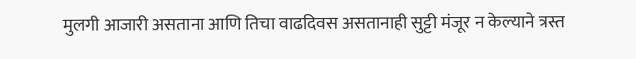मुलगी आजारी असताना आणि तिचा वाढदिवस असतानाही सुट्टी मंजूर न केल्याने त्रस्त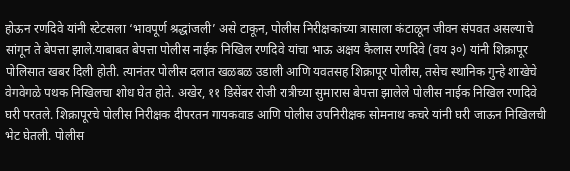होऊन रणदिवे यांनी स्टेटसला ‘भावपूर्ण श्रद्धांजली’ असे टाकून, पोलीस निरीक्षकांच्या त्रासाला कंटाळून जीवन संपवत असल्याचे सांगून ते बेपत्ता झाले.याबाबत बेपत्ता पोलीस नाईक निखिल रणदिवे यांचा भाऊ अक्षय कैलास रणदिवे (वय ३०) यांनी शिक्रापूर पोलिसात खबर दिली होती. त्यानंतर पोलीस दलात खळबळ उडाली आणि यवतसह शिक्रापूर पोलीस, तसेच स्थानिक गुन्हे शाखेचे वेगवेगळे पथक निखिलचा शोध घेत होते. अखेर, ११ डिसेंबर रोजी रात्रीच्या सुमारास बेपत्ता झालेले पोलीस नाईक निखिल रणदिवे घरी परतले. शिक्रापूरचे पोलीस निरीक्षक दीपरतन गायकवाड आणि पोलीस उपनिरीक्षक सोमनाथ कचरे यांनी घरी जाऊन निखिलची भेट घेतली. पोलीस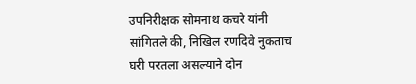उपनिरीक्षक सोमनाथ कचरे यांनी सांगितले की, निखिल रणदिवे नुकताच घरी परतला असल्याने दोन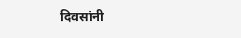दिवसांनी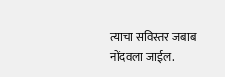त्याचा सविस्तर जबाब नोंदवला जाईल.